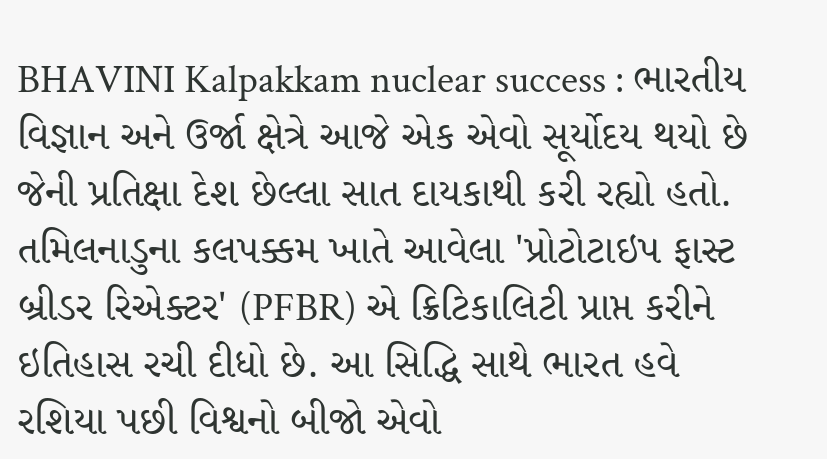BHAVINI Kalpakkam nuclear success : ભારતીય વિજ્ઞાન અને ઉર્જા ક્ષેત્રે આજે એક એવો સૂર્યોદય થયો છે જેની પ્રતિક્ષા દેશ છેલ્લા સાત દાયકાથી કરી રહ્યો હતો. તમિલનાડુના કલપક્કમ ખાતે આવેલા 'પ્રોટોટાઇપ ફાસ્ટ બ્રીડર રિએક્ટર' (PFBR) એ ક્રિટિકાલિટી પ્રાપ્ત કરીને ઇતિહાસ રચી દીધો છે. આ સિદ્ધિ સાથે ભારત હવે રશિયા પછી વિશ્વનો બીજો એવો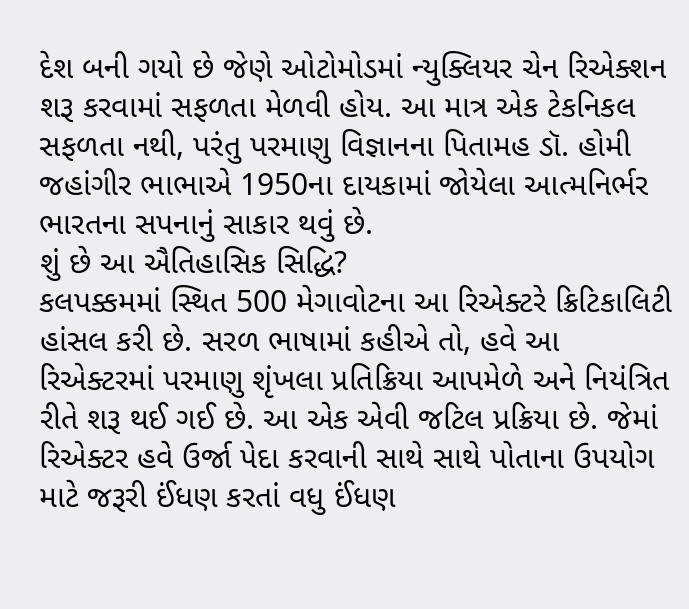દેશ બની ગયો છે જેણે ઓટોમોડમાં ન્યુક્લિયર ચેન રિએક્શન શરૂ કરવામાં સફળતા મેળવી હોય. આ માત્ર એક ટેકનિકલ સફળતા નથી, પરંતુ પરમાણુ વિજ્ઞાનના પિતામહ ડૉ. હોમી જહાંગીર ભાભાએ 1950ના દાયકામાં જોયેલા આત્મનિર્ભર ભારતના સપનાનું સાકાર થવું છે.
શું છે આ ઐતિહાસિક સિદ્ધિ?
કલપક્કમમાં સ્થિત 500 મેગાવોટના આ રિએક્ટરે ક્રિટિકાલિટી હાંસલ કરી છે. સરળ ભાષામાં કહીએ તો, હવે આ રિએક્ટરમાં પરમાણુ શૃંખલા પ્રતિક્રિયા આપમેળે અને નિયંત્રિત રીતે શરૂ થઈ ગઈ છે. આ એક એવી જટિલ પ્રક્રિયા છે. જેમાં રિએક્ટર હવે ઉર્જા પેદા કરવાની સાથે સાથે પોતાના ઉપયોગ માટે જરૂરી ઈંધણ કરતાં વધુ ઈંધણ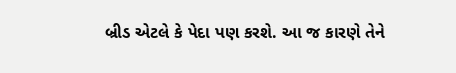બ્રીડ એટલે કે પેદા પણ કરશે. આ જ કારણે તેને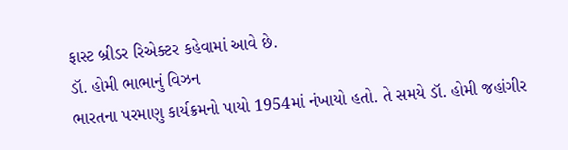ફાસ્ટ બ્રીડર રિએક્ટર કહેવામાં આવે છે.
ડૉ. હોમી ભાભાનું વિઝન
ભારતના પરમાણુ કાર્યક્રમનો પાયો 1954માં નંખાયો હતો. તે સમયે ડૉ. હોમી જહાંગીર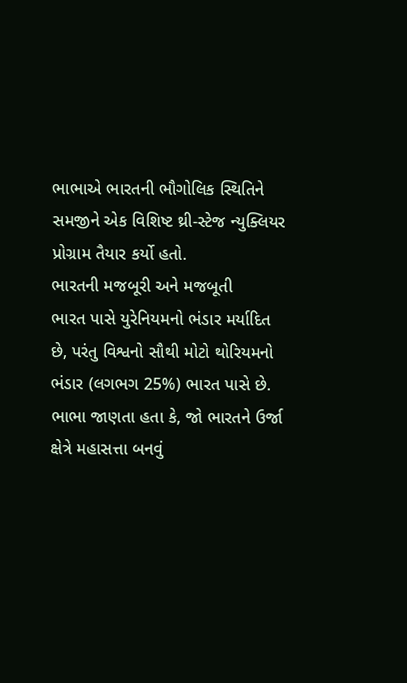ભાભાએ ભારતની ભૌગોલિક સ્થિતિને સમજીને એક વિશિષ્ટ થ્રી-સ્ટેજ ન્યુક્લિયર પ્રોગ્રામ તૈયાર કર્યો હતો.
ભારતની મજબૂરી અને મજબૂતી
ભારત પાસે યુરેનિયમનો ભંડાર મર્યાદિત છે, પરંતુ વિશ્વનો સૌથી મોટો થોરિયમનો ભંડાર (લગભગ 25%) ભારત પાસે છે. ભાભા જાણતા હતા કે, જો ભારતને ઉર્જા ક્ષેત્રે મહાસત્તા બનવું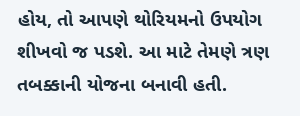હોય, તો આપણે થોરિયમનો ઉપયોગ શીખવો જ પડશે. આ માટે તેમણે ત્રણ તબક્કાની યોજના બનાવી હતી.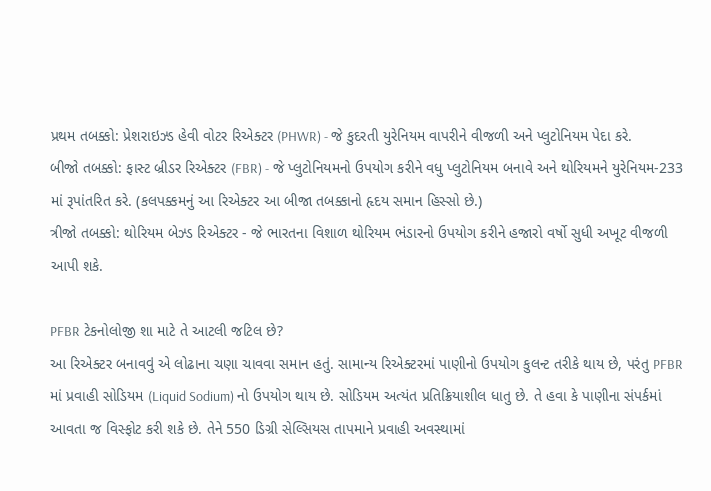પ્રથમ તબક્કો: પ્રેશરાઇઝ્ડ હેવી વોટર રિએક્ટર (PHWR) - જે કુદરતી યુરેનિયમ વાપરીને વીજળી અને પ્લુટોનિયમ પેદા કરે.
બીજો તબક્કો: ફાસ્ટ બ્રીડર રિએક્ટર (FBR) - જે પ્લુટોનિયમનો ઉપયોગ કરીને વધુ પ્લુટોનિયમ બનાવે અને થોરિયમને યુરેનિયમ-233 માં રૂપાંતરિત કરે. (કલપક્કમનું આ રિએક્ટર આ બીજા તબક્કાનો હૃદય સમાન હિસ્સો છે.)
ત્રીજો તબક્કો: થોરિયમ બેઝ્ડ રિએક્ટર - જે ભારતના વિશાળ થોરિયમ ભંડારનો ઉપયોગ કરીને હજારો વર્ષો સુધી અખૂટ વીજળી આપી શકે.

PFBR ટેકનોલોજી શા માટે તે આટલી જટિલ છે?
આ રિએક્ટર બનાવવું એ લોઢાના ચણા ચાવવા સમાન હતું. સામાન્ય રિએક્ટરમાં પાણીનો ઉપયોગ કુલન્ટ તરીકે થાય છે, પરંતુ PFBR માં પ્રવાહી સોડિયમ (Liquid Sodium) નો ઉપયોગ થાય છે. સોડિયમ અત્યંત પ્રતિક્રિયાશીલ ધાતુ છે. તે હવા કે પાણીના સંપર્કમાં આવતા જ વિસ્ફોટ કરી શકે છે. તેને 550 ડિગ્રી સેલ્સિયસ તાપમાને પ્રવાહી અવસ્થામાં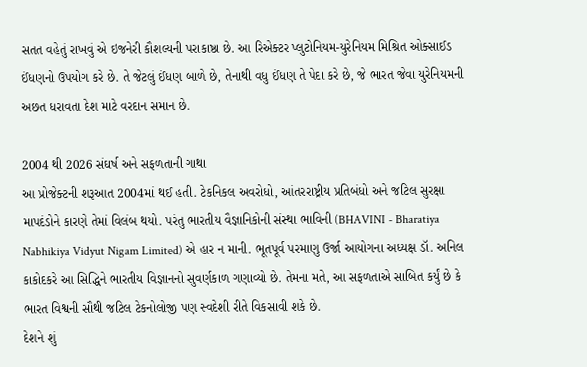સતત વહેતું રાખવું એ ઇજનેરી કૌશલ્યની પરાકાષ્ઠા છે. આ રિએક્ટર પ્લુટોનિયમ-યુરેનિયમ મિશ્રિત ઓક્સાઈડ ઈંધણનો ઉપયોગ કરે છે. તે જેટલું ઈંધણ બાળે છે, તેનાથી વધુ ઈંધણ તે પેદા કરે છે, જે ભારત જેવા યુરેનિયમની અછત ધરાવતા દેશ માટે વરદાન સમાન છે.

2004 થી 2026 સંઘર્ષ અને સફળતાની ગાથા
આ પ્રોજેક્ટની શરૂઆત 2004માં થઈ હતી. ટેકનિકલ અવરોધો, આંતરરાષ્ટ્રીય પ્રતિબંધો અને જટિલ સુરક્ષા માપદંડોને કારણે તેમાં વિલંબ થયો. પરંતુ ભારતીય વૈજ્ઞાનિકોની સંસ્થા ભાવિની (BHAVINI - Bharatiya Nabhikiya Vidyut Nigam Limited) એ હાર ન માની. ભૂતપૂર્વ પરમાણુ ઉર્જા આયોગના અધ્યક્ષ ડૉ. અનિલ કાકોદકરે આ સિદ્ધિને ભારતીય વિજ્ઞાનનો સુવર્ણકાળ ગણાવ્યો છે. તેમના મતે, આ સફળતાએ સાબિત કર્યું છે કે ભારત વિશ્વની સૌથી જટિલ ટેકનોલોજી પણ સ્વદેશી રીતે વિકસાવી શકે છે.
દેશને શું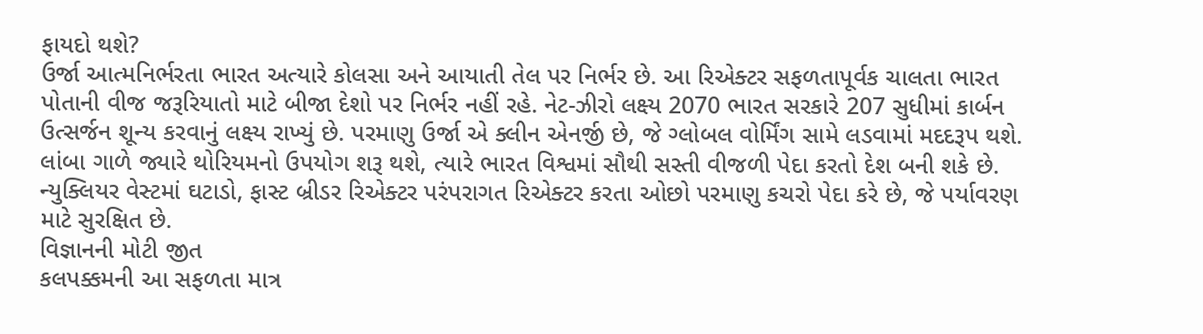ફાયદો થશે?
ઉર્જા આત્મનિર્ભરતા ભારત અત્યારે કોલસા અને આયાતી તેલ પર નિર્ભર છે. આ રિએક્ટર સફળતાપૂર્વક ચાલતા ભારત પોતાની વીજ જરૂરિયાતો માટે બીજા દેશો પર નિર્ભર નહીં રહે. નેટ-ઝીરો લક્ષ્ય 2070 ભારત સરકારે 207 સુધીમાં કાર્બન ઉત્સર્જન શૂન્ય કરવાનું લક્ષ્ય રાખ્યું છે. પરમાણુ ઉર્જા એ ક્લીન એનર્જી છે, જે ગ્લોબલ વોર્મિંગ સામે લડવામાં મદદરૂપ થશે. લાંબા ગાળે જ્યારે થોરિયમનો ઉપયોગ શરૂ થશે, ત્યારે ભારત વિશ્વમાં સૌથી સસ્તી વીજળી પેદા કરતો દેશ બની શકે છે. ન્યુક્લિયર વેસ્ટમાં ઘટાડો, ફાસ્ટ બ્રીડર રિએક્ટર પરંપરાગત રિએક્ટર કરતા ઓછો પરમાણુ કચરો પેદા કરે છે, જે પર્યાવરણ માટે સુરક્ષિત છે.
વિજ્ઞાનની મોટી જીત
કલપક્કમની આ સફળતા માત્ર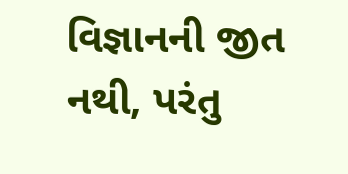વિજ્ઞાનની જીત નથી, પરંતુ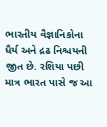ભારતીય વૈજ્ઞાનિકોના ધૈર્ય અને દ્રઢ નિશ્ચયની જીત છે. રશિયા પછી માત્ર ભારત પાસે જ આ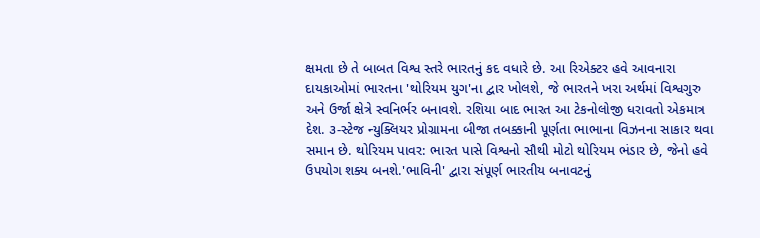ક્ષમતા છે તે બાબત વિશ્વ સ્તરે ભારતનું કદ વધારે છે. આ રિએક્ટર હવે આવનારા દાયકાઓમાં ભારતના 'થોરિયમ યુગ'ના દ્વાર ખોલશે, જે ભારતને ખરા અર્થમાં વિશ્વગુરુ અને ઉર્જા ક્ષેત્રે સ્વનિર્ભર બનાવશે. રશિયા બાદ ભારત આ ટેકનોલોજી ધરાવતો એકમાત્ર દેશ. ૩-સ્ટેજ ન્યુક્લિયર પ્રોગ્રામના બીજા તબક્કાની પૂર્ણતા ભાભાના વિઝનના સાકાર થવા સમાન છે. થોરિયમ પાવર: ભારત પાસે વિશ્વનો સૌથી મોટો થોરિયમ ભંડાર છે, જેનો હવે ઉપયોગ શક્ય બનશે.'ભાવિની' દ્વારા સંપૂર્ણ ભારતીય બનાવટનું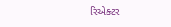રિએક્ટર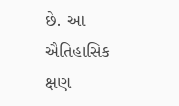છે. આ ઐતિહાસિક ક્ષણ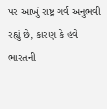પર આખું રાષ્ટ્ર ગર્વ અનુભવી રહ્યું છે, કારણ કે હવે ભારતની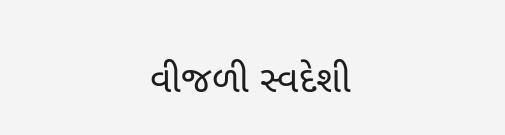વીજળી સ્વદેશી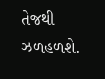તેજથી ઝળહળશે.